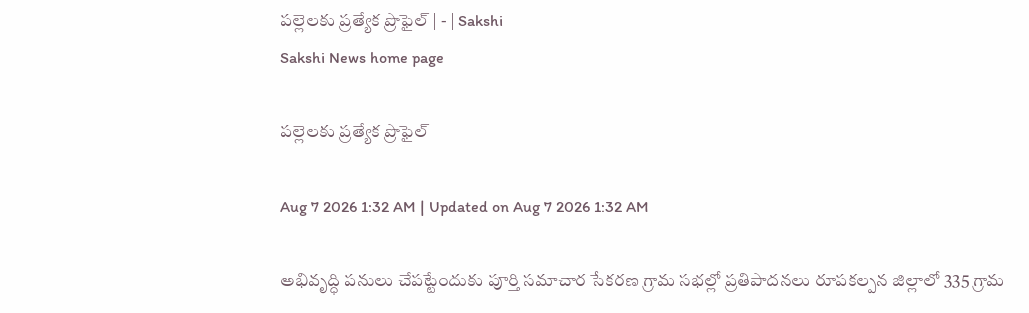పల్లెలకు ప్రత్యేక ప్రొఫైల్‌ | - | Sakshi
Sakshi News home page

పల్లెలకు ప్రత్యేక ప్రొఫైల్‌

Aug 7 2026 1:32 AM | Updated on Aug 7 2026 1:32 AM

అభివృద్ధి పనులు చేపట్టేందుకు పూర్తి సమాచార సేకరణ గ్రామ సభల్లో ప్రతిపాదనలు రూపకల్పన జిల్లాలో 335 గ్రామ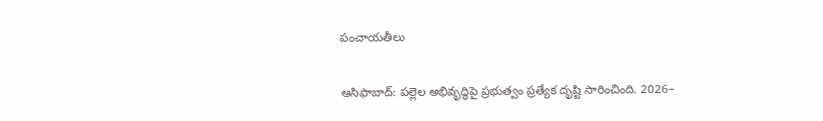పంచాయతీలు

ఆసిఫాబాద్‌: పల్లెల అభివృద్ధిపై ప్రభుత్వం ప్రత్యేక దృష్టి సారించింది. 2026–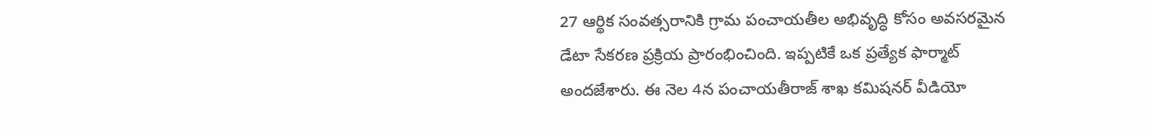27 ఆర్థిక సంవత్సరానికి గ్రామ పంచాయతీల అభివృద్ధి కోసం అవసరమైన డేటా సేకరణ ప్రక్రియ ప్రారంభించింది. ఇప్పటికే ఒక ప్రత్యేక ఫార్మాట్‌ అందజేశారు. ఈ నెల 4న పంచాయతీరాజ్‌ శాఖ కమిషనర్‌ వీడియో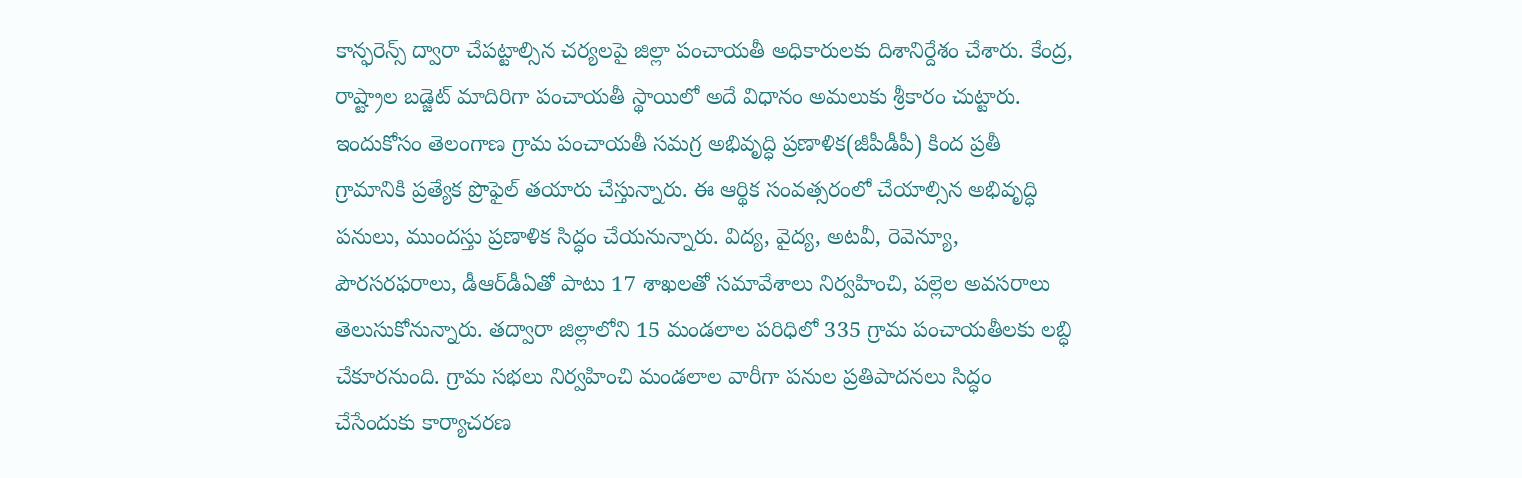కాన్ఫరెన్స్‌ ద్వారా చేపట్టాల్సిన చర్యలపై జిల్లా పంచాయతీ అధికారులకు దిశానిర్దేశం చేశారు. కేంద్ర, రాష్ట్రాల బడ్జెట్‌ మాదిరిగా పంచాయతీ స్థాయిలో అదే విధానం అమలుకు శ్రీకారం చుట్టారు. ఇందుకోసం తెలంగాణ గ్రామ పంచాయతీ సమగ్ర అభివృద్ధి ప్రణాళిక(జీపీడీపీ) కింద ప్రతీ గ్రామానికి ప్రత్యేక ప్రొఫైల్‌ తయారు చేస్తున్నారు. ఈ ఆర్థిక సంవత్సరంలో చేయాల్సిన అభివృద్ధి పనులు, ముందస్తు ప్రణాళిక సిద్ధం చేయనున్నారు. విద్య, వైద్య, అటవీ, రెవెన్యూ, పౌరసరఫరాలు, డీఆర్‌డీఏతో పాటు 17 శాఖలతో సమావేశాలు నిర్వహించి, పల్లెల అవసరాలు తెలుసుకోనున్నారు. తద్వారా జిల్లాలోని 15 మండలాల పరిధిలో 335 గ్రామ పంచాయతీలకు లబ్ధి చేకూరనుంది. గ్రామ సభలు నిర్వహించి మండలాల వారీగా పనుల ప్రతిపాదనలు సిద్ధం చేసేందుకు కార్యాచరణ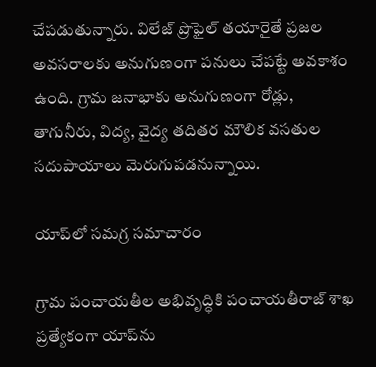చేపడుతున్నారు. విలేజ్‌ ప్రొఫైల్‌ తయారైతే ప్రజల అవసరాలకు అనుగుణంగా పనులు చేపట్టే అవకాశం ఉంది. గ్రామ జనాభాకు అనుగుణంగా రోడ్లు, తాగునీరు, విద్య, వైద్య తదితర మౌలిక వసతుల సదుపాయాలు మెరుగుపడనున్నాయి.

యాప్‌లో సమగ్ర సమాచారం

గ్రామ పంచాయతీల అభివృద్ధికి పంచాయతీరాజ్‌ శాఖ ప్రత్యేకంగా యాప్‌ను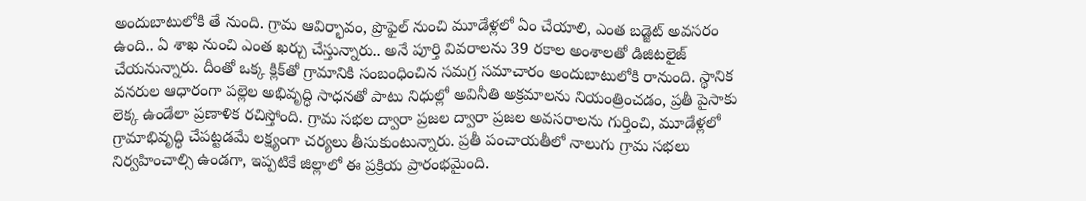అందుబాటులోకి తే నుంది. గ్రామ ఆవిర్భావం, ప్రొఫైల్‌ నుంచి మూడేళ్లలో ఏం చేయాలి, ఎంత బడ్జెట్‌ అవసరం ఉంది.. ఏ శాఖ నుంచి ఎంత ఖర్చు చేస్తున్నారు.. అనే పూర్తి వివరాలను 39 రకాల అంశాలతో డిజిటలైజ్‌ చేయనున్నారు. దీంతో ఒక్క క్లిక్‌తో గ్రామానికి సంబంధించిన సమగ్ర సమాచారం అందుబాటులోకి రానుంది. స్థానిక వనరుల ఆధారంగా పల్లెల అభివృద్ధి సాధనతో పాటు నిధుల్లో అవినీతి అక్రమాలను నియంత్రించడం, ప్రతీ పైసాకు లెక్క ఉండేలా ప్రణాళిక రచిస్తోంది. గ్రామ సభల ద్వారా ప్రజల ద్వారా ప్రజల అవసరాలను గుర్తించి, మూడేళ్లలో గ్రామాభివృద్ధి చేపట్టడమే లక్ష్యంగా చర్యలు తీసుకుంటున్నారు. ప్రతీ పంచాయతీలో నాలుగు గ్రామ సభలు నిర్వహించాల్సి ఉండగా, ఇప్పటికే జిల్లాలో ఈ ప్రక్రియ ప్రారంభమైంది.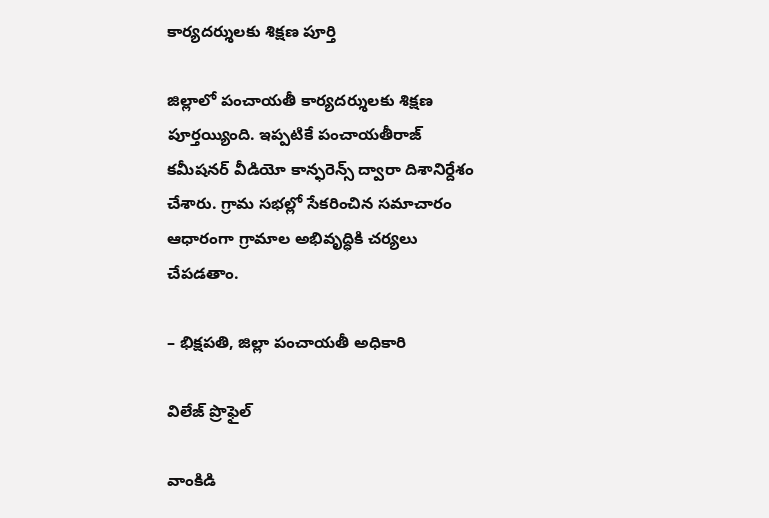కార్యదర్శులకు శిక్షణ పూర్తి

జిల్లాలో పంచాయతీ కార్యదర్శులకు శిక్షణ పూర్తయ్యింది. ఇప్పటికే పంచాయతీరాజ్‌ కమీషనర్‌ వీడియో కాన్ఫరెన్స్‌ ద్వారా దిశానిర్దేశం చేశారు. గ్రామ సభల్లో సేకరించిన సమాచారం ఆధారంగా గ్రామాల అభివృద్ధికి చర్యలు చేపడతాం.

– భిక్షపతి, జిల్లా పంచాయతీ అధికారి

విలేజ్‌ ప్రొఫైల్‌

వాంకిడి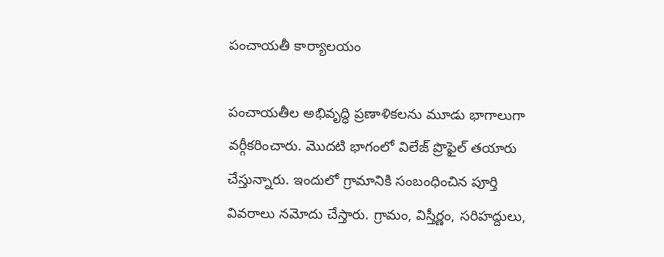పంచాయతీ కార్యాలయం

పంచాయతీల అభివృద్ధి ప్రణాళికలను మూడు భాగాలుగా వర్గీకరించారు. మొదటి భాగంలో విలేజ్‌ ప్రొఫైల్‌ తయారు చేస్తున్నారు. ఇందులో గ్రామానికి సంబంధించిన పూర్తి వివరాలు నమోదు చేస్తారు. గ్రామం, విస్తీర్ణం, సరిహద్దులు,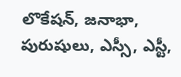లొకేషన్‌, జనాభా, పురుషులు, ఎస్సీ, ఎస్టీ,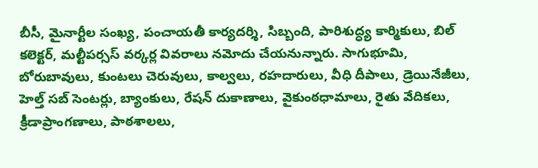బీసీ, మైనార్టీల సంఖ్య, పంచాయతీ కార్యదర్శి, సిబ్బంది, పారిశుద్ధ్య కార్మికులు, బిల్‌ కలెక్టర్‌, మల్టీపర్సస్‌ వర్కర్ల వివరాలు నమోదు చేయనున్నారు. సాగుభూమి, బోరుబావులు, కుంటలు చెరువులు, కాల్వలు, రహదారులు, వీధి దీపాలు, డ్రెయినేజీలు, హెల్త్‌ సబ్‌ సెంటర్లు, బ్యాంకులు, రేషన్‌ దుకాణాలు, వైకుంఠధామాలు, రైతు వేదికలు, క్రీడాప్రాంగణాలు, పాఠశాలలు,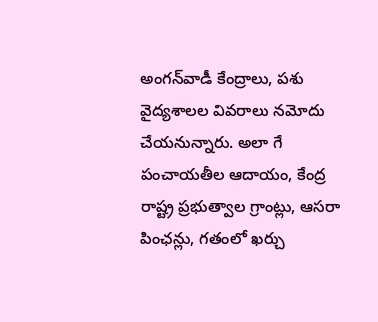అంగన్‌వాడీ కేంద్రాలు, పశు వైద్యశాలల వివరాలు నమోదు చేయనున్నారు. అలా గే పంచాయతీల ఆదాయం, కేంద్ర రాష్ట్ర ప్రభుత్వాల గ్రాంట్లు, ఆసరా పింఛన్లు, గతంలో ఖర్చు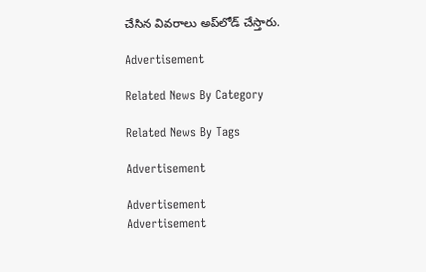చేసిన వివరాలు అప్‌లోడ్‌ చేస్తారు.

Advertisement

Related News By Category

Related News By Tags

Advertisement

Advertisement
Advertisement